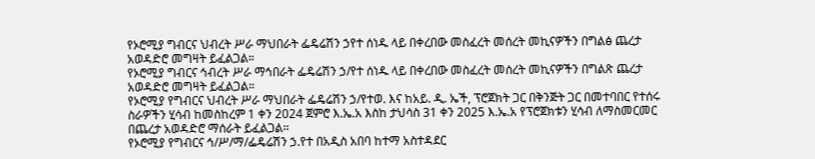የኦሮሚያ ግብርና ህብረት ሥራ ማህበራት ፌዴሬሽን ኃየተ ሰነዱ ላይ በቀረበው መስፈረት መሰረት መኪናዎችን በግልፅ ጨረታ አወዳድሮ መግዛት ይፈልጋል።
የኦሮሚያ ግብርና ኅብረት ሥራ ማኅበራት ፌዴሬሽን ኃ/የተ ሰነዱ ላይ በቀረበው መስፈረት መሰረት መኪናዎችን በግልጽ ጨረታ አወዳድሮ መግዛት ይፈልጋል።
የኦሮሚያ የግብርና ህብረት ሥራ ማህበራት ፌዴሬሽን ኃ/የተወ. እና ከአይ. ዲ. ኤች, ፕሮጀክት ጋር በቅንጅት ጋር በመተባበር የተሰሩ ስራዎችን ሂሳብ ከመስከረም 1 ቀን 2024 ጀምሮ እ.ኤ.አ እስከ ታህሳስ 31 ቀን 2025 እ.ኤ.አ የፕሮጀክቱን ሂሳብ ለማስመርመር በጨረታ አወዳድሮ ማሰራት ይፈልጋል፡፡
የኦሮሚያ የግብርና ኅ/ሥ/ማ/ፌዴሬሽን ኃ.የተ በአዲስ አበባ ከተማ አስተዳደር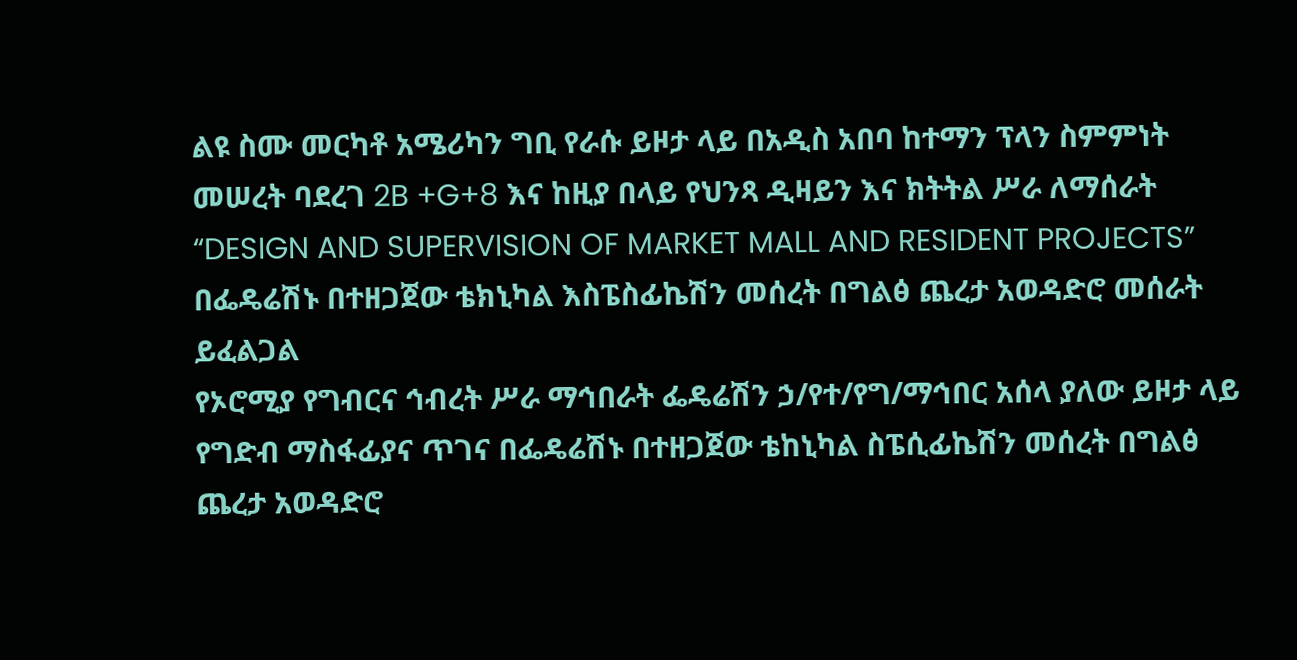ልዩ ስሙ መርካቶ አሜሪካን ግቢ የራሱ ይዞታ ላይ በአዲስ አበባ ከተማን ፕላን ስምምነት መሠረት ባደረገ 2B +G+8 እና ከዚያ በላይ የህንጻ ዲዛይን እና ክትትል ሥራ ለማሰራት “DESIGN AND SUPERVISION OF MARKET MALL AND RESIDENT PROJECTS” በፌዴሬሽኑ በተዘጋጀው ቴክኒካል እስፔስፊኬሽን መሰረት በግልፅ ጨረታ አወዳድሮ መሰራት ይፈልጋል
የኦሮሚያ የግብርና ኅብረት ሥራ ማኅበራት ፌዴሬሽን ኃ/የተ/የግ/ማኅበር አሰላ ያለው ይዞታ ላይ የግድብ ማስፋፊያና ጥገና በፌዴሬሽኑ በተዘጋጀው ቴከኒካል ስፔሲፊኬሽን መሰረት በግልፅ ጨረታ አወዳድሮ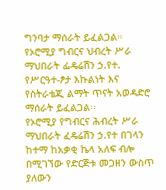ግንባታ ማሰራት ይፈልጋል።
የኦሮሚያ ግብርና ህብረት ሥራ ማህበራት ፌዴሬሽን ኃ.የተ. የሥርዓተ-ፆታ እኩልነት እና የስትራቴጂ ልማት ጥናት አወዳድሮ ማሰራት ይፈልጋል፡፡
የኦሮሚያ የግብርና ሕብረት ሥራ ማህበራት ፈዴሬሽን ኃ.የተ በገላን ከተማ ከአቃቂ ኬላ አለፍ ብሎ በሚገኘው የድርጅቱ መጋዘን ውስጥ ያለውን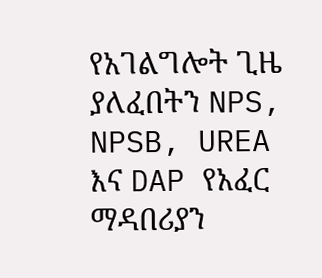የአገልግሎት ጊዜ ያለፈበትን NPS, NPSB, UREA እና DAP የአፈር ማዳበሪያን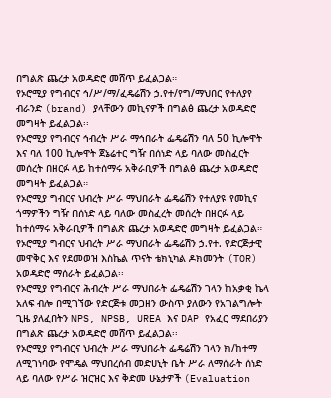በግልጽ ጨረታ አወዳድሮ መሸጥ ይፈልጋል።
የኦሮሚያ የግብርና ኅ/ሥ/ማ/ፈዴሬሽን ኃ.የተ/የግ/ማህበር የተለያየ ብራንድ (brand) ያላቸውን መኪናዎች በግልፅ ጨረታ አወዳድሮ መግዛት ይፈልጋል፡፡
የኦሮሚያ የግብርና ኅብረት ሥራ ማኅበራት ፌዴሬሽን ባለ 50 ኪሎዋት እና ባለ 100 ኪሎዋት ጀኔሬተር ግዥ በሰነድ ላይ ባለው መስፈርት መሰረት በዘርፉ ላይ ከተሰማሩ አቅራቢዎች በግልፅ ጨረታ አወዳድሮ መግዛት ይፈልጋል።
የኦሮሚያ ግብርና ህብረት ሥራ ማህበራት ፌዴሬሽን የተለያዩ የመኪና ጎማዎችን ግዥ በሰነድ ላይ ባለው መስፈረት መሰረት በዘርፉ ላይ ከተሰማሩ አቅራቢዎች በግልጽ ጨረታ አወዳድሮ መግዛት ይፈልጋል።
የኦሮሚያ ግብርና ህብረት ሥራ ማህበራት ፌዴሬሽን ኃ.የተ. የድርጅታዊ መዋቅር እና የደመወዝ እስኬል ጥናት ቴክኒካል ዶክመንት (TOR) አወዳድሮ ማሰራት ይፈልጋል፡፡
የኦሮሚያ የግብርና ሕብረት ሥራ ማህበራት ፌዴሬሽን ገላን ከአቃቂ ኬላ አለፍ ብሎ በሚገኘው የድርጅቱ መጋዘን ውስጥ ያለውን የአገልግሎት ጊዜ ያለፈበትን NPS, NPSB, UREA እና DAP የአፈር ማደበሪያን በግልጽ ጨረታ አወዳድሮ መሸጥ ይፈልጋል፡፡
የኦሮሚያ የግብርና ህብረት ሥራ ማህበራት ፌዴሬሽን ገላን ክ/ከተማ ለሚገነባው የሞዴል ማህበረሰብ መድሀኒት ቤት ሥራ ለማሰራት ሰነድ ላይ ባለው የሥራ ዝርዝር እና ቅድመ ሁኔታዎች (Evaluation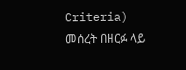Criteria) መሰረት በዘርፉ ላይ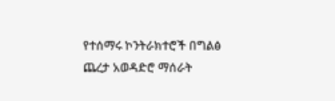የተሰማሩ ኮንትራክተሮች በግልፅ ጨረታ አወዳድሮ ማሰራት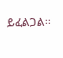ይፈልጋል፡፡